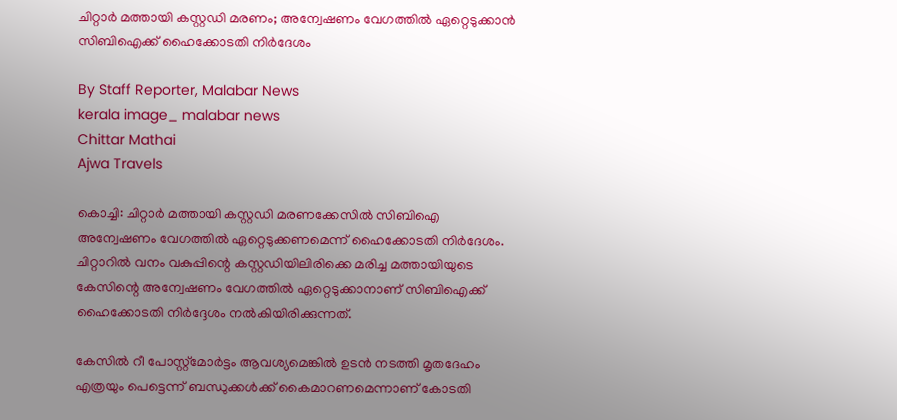ചിറ്റാര്‍ മത്തായി കസ്റ്റഡി മരണം; അന്വേഷണം വേഗത്തില്‍ ഏറ്റെടുക്കാന്‍ സിബിഐക്ക് ഹൈക്കോടതി നിര്‍ദേശം

By Staff Reporter, Malabar News
kerala image_ malabar news
Chittar Mathai
Ajwa Travels

കൊച്ചി: ചിറ്റാര്‍ മത്തായി കസ്റ്റഡി മരണക്കേസില്‍ സിബിഐ അന്വേഷണം വേഗത്തില്‍ ഏറ്റെടുക്കണമെന്ന് ഹൈക്കോടതി നിര്‍ദേശം. ചിറ്റാറില്‍ വനം വകുപ്പിന്റെ കസ്റ്റഡിയിലിരിക്കെ മരിച്ച മത്തായിയുടെ കേസിന്റെ അന്വേഷണം വേഗത്തില്‍ ഏറ്റെടുക്കാനാണ് സിബിഐക്ക് ഹൈക്കോടതി നിര്‍ദ്ദേശം നല്‍കിയിരിക്കുന്നത്.

കേസില്‍ റീ പോസ്റ്റ്മോര്‍ട്ടം ആവശ്യമെങ്കില്‍ ഉടന്‍ നടത്തി മൃതദേഹം എത്രയും പെട്ടെന്ന് ബന്ധുക്കള്‍ക്ക് കൈമാറണമെന്നാണ് കോടതി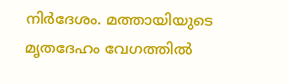നിര്‍ദേശം. മത്തായിയുടെ മൃതദേഹം വേഗത്തില്‍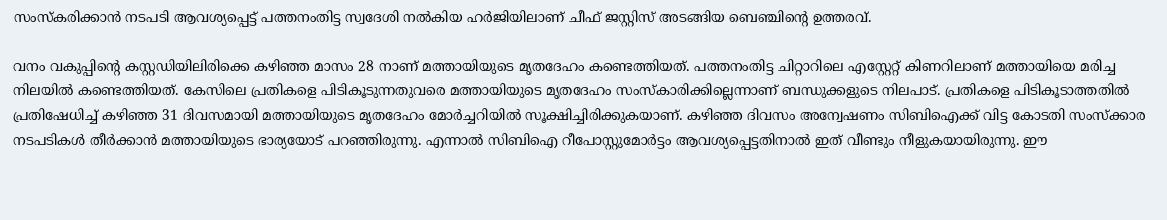സംസ്‌കരിക്കാന്‍ നടപടി ആവശ്യപ്പെട്ട് പത്തനംതിട്ട സ്വദേശി നല്‍കിയ ഹര്‍ജിയിലാണ് ചീഫ് ജസ്റ്റിസ് അടങ്ങിയ ബെഞ്ചിന്റെ ഉത്തരവ്.

വനം വകുപ്പിന്റെ കസ്റ്റഡിയിലിരിക്കെ കഴിഞ്ഞ മാസം 28 നാണ് മത്തായിയുടെ മൃതദേഹം കണ്ടെത്തിയത്. പത്തനംതിട്ട ചിറ്റാറിലെ എസ്റ്റേറ്റ് കിണറിലാണ് മത്തായിയെ മരിച്ച നിലയില്‍ കണ്ടെത്തിയത്. കേസിലെ പ്രതികളെ പിടികൂടുന്നതുവരെ മത്തായിയുടെ മൃതദേഹം സംസ്‌കാരിക്കില്ലെന്നാണ് ബന്ധുക്കളുടെ നിലപാട്. പ്രതികളെ പിടികൂടാത്തതില്‍ പ്രതിഷേധിച്ച് കഴിഞ്ഞ 31 ദിവസമായി മത്തായിയുടെ മൃതദേഹം മോര്‍ച്ചറിയില്‍ സൂക്ഷിച്ചിരിക്കുകയാണ്. കഴിഞ്ഞ ദിവസം അന്വേഷണം സിബിഐക്ക് വിട്ട കോടതി സംസ്‌ക്കാര നടപടികള്‍ തീര്‍ക്കാന്‍ മത്തായിയുടെ ഭാര്യയോട് പറഞ്ഞിരുന്നു. എന്നാല്‍ സിബിഐ റീപോസ്റ്റുമോര്‍ട്ടം ആവശ്യപ്പെട്ടതിനാല്‍ ഇത് വീണ്ടും നീളുകയായിരുന്നു. ഈ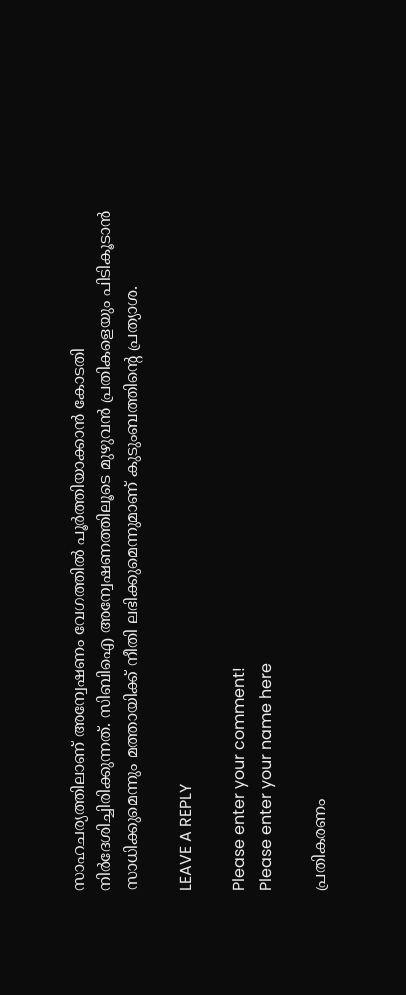സാഹചര്യത്തിലാണ് അന്വേഷണം വേഗത്തില്‍ പൂര്‍ത്തിയാക്കാന്‍ കോടതി നിര്‍ദേശിച്ചിരിക്കുന്നത്. സിബിഐ അന്വേഷണത്തിലൂടെ മുഴുവന്‍ പ്രതികളെയും പിടികൂടാന്‍ സാധിക്കുമെന്നും മത്തായിക്ക് നീതി ലഭിക്കുമെന്നുമാണ് കുടുംബത്തിന്റെ പ്രത്യാശ.

LEAVE A REPLY

Please enter your comment!
Please enter your name here

പ്രതികരണം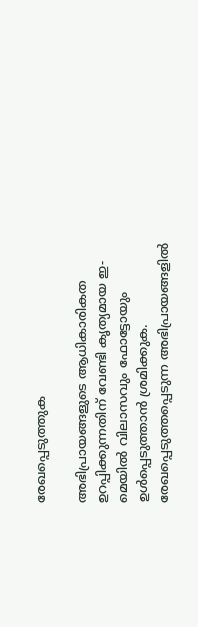രേഖപ്പെടുത്തുക

അഭിപ്രായങ്ങളുടെ ആധികാരികത ഉറപ്പിക്കുന്നതിന് വേണ്ടി കൃത്യമായ ഇ-മെയിൽ വിലാസവും ഫോട്ടോയും ഉൾപ്പെടുത്താൻ ശ്രമിക്കുക. രേഖപ്പെടുത്തപ്പെടുന്ന അഭിപ്രായങ്ങളിൽ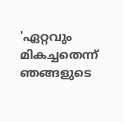'ഏറ്റവും മികച്ചതെന്ന് ഞങ്ങളുടെ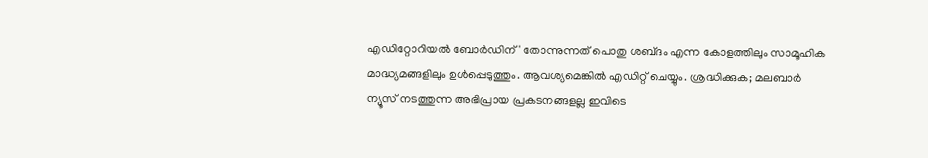എഡിറ്റോറിയൽ ബോർഡിന്' തോന്നുന്നത് പൊതു ശബ്‌ദം എന്ന കോളത്തിലും സാമൂഹിക മാദ്ധ്യമങ്ങളിലും ഉൾപ്പെടുത്തും. ആവശ്യമെങ്കിൽ എഡിറ്റ് ചെയ്യും. ശ്രദ്ധിക്കുക; മലബാർ ന്യൂസ് നടത്തുന്ന അഭിപ്രായ പ്രകടനങ്ങളല്ല ഇവിടെ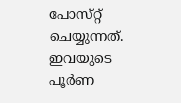പോസ്‌റ്റ് ചെയ്യുന്നത്. ഇവയുടെ പൂർണ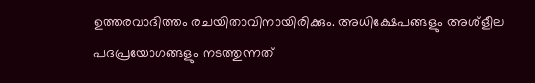ഉത്തരവാദിത്തം രചയിതാവിനായിരിക്കും. അധിക്ഷേപങ്ങളും അശ്‌ളീല പദപ്രയോഗങ്ങളും നടത്തുന്നത്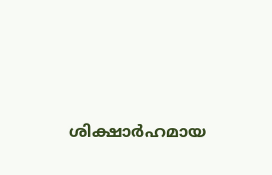ശിക്ഷാർഹമായ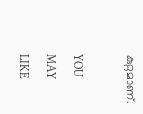കുറ്റമാണ്.

YOU MAY LIKE